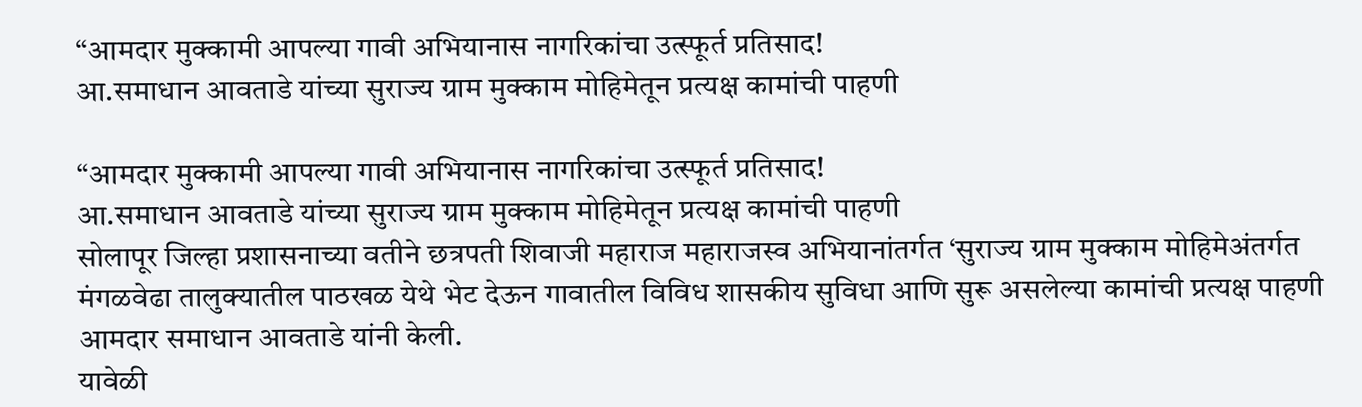“आमदार मुक्कामी आपल्या गावी अभियानास नागरिकांचा उत्स्फूर्त प्रतिसाद!
आ.समाधान आवताडे यांच्या सुराज्य ग्राम मुक्काम मोहिमेतून प्रत्यक्ष कामांची पाहणी

“आमदार मुक्कामी आपल्या गावी अभियानास नागरिकांचा उत्स्फूर्त प्रतिसाद!
आ.समाधान आवताडे यांच्या सुराज्य ग्राम मुक्काम मोहिमेतून प्रत्यक्ष कामांची पाहणी
सोलापूर जिल्हा प्रशासनाच्या वतीने छत्रपती शिवाजी महाराज महाराजस्व अभियानांतर्गत ‘सुराज्य ग्राम मुक्काम मोहिमेअंतर्गत मंगळवेढा तालुक्यातील पाठखळ येथे भेट देऊन गावातील विविध शासकीय सुविधा आणि सुरू असलेल्या कामांची प्रत्यक्ष पाहणी आमदार समाधान आवताडे यांनी केली.
यावेळी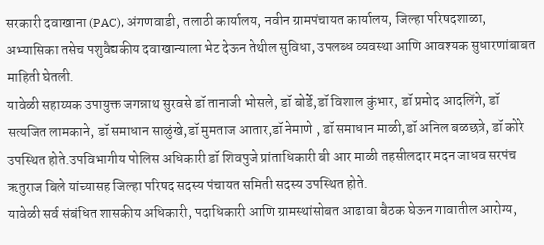सरकारी दवाखाना (PAC), अंगणवाडी, तलाठी कार्यालय, नवीन ग्रामपंचायत कार्यालय, जिल्हा परिषदशाळा, अभ्यासिका तसेच पशुवैद्यकीय दवाखान्याला भेट देऊन तेथील सुविधा, उपलब्ध व्यवस्था आणि आवश्यक सुधारणांबाबत माहिती घेतली.
यावेळी सहाय्यक उपायुक्त जगन्नाथ सुरवसे डॉ तानाजी भोसले, डॉ बोर्डे,डॉ विशाल कुंभार, डॉ प्रमोद आदलिंगे, डॉ सत्यजित लामकाने, डॉ समाधान साळुंखे,डॉ मुमताज आतार,डॉ नेमाणे , डॉ समाधान माळी,डॉ अनिल बळछत्रे, डॉ कोरे उपस्थित होते.उपविभागीय पोलिस अधिकारी डॉ शिवपुजे प्रांताधिकारी बी आर माळी तहसीलदार मदन जाधव सरपंच ऋतुराज बिले यांच्यासह जिल्हा परिषद सदस्य पंचायत समिती सदस्य उपस्थित होते.
यावेळी सर्व संबंधित शासकीय अधिकारी, पदाधिकारी आणि ग्रामस्थांसोबत आढावा बैठक घेऊन गावातील आरोग्य,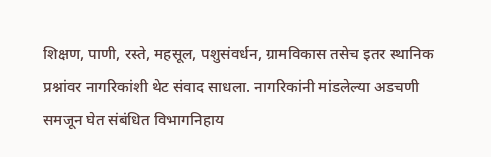शिक्षण, पाणी, रस्ते, महसूल, पशुसंवर्धन, ग्रामविकास तसेच इतर स्थानिक प्रश्नांवर नागरिकांशी थेट संवाद साधला. नागरिकांनी मांडलेल्या अडचणी समजून घेत संबंधित विभागनिहाय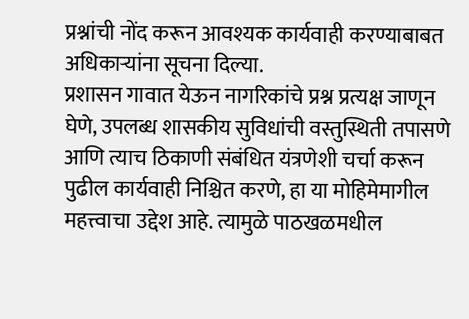प्रश्नांची नोंद करून आवश्यक कार्यवाही करण्याबाबत अधिकाऱ्यांना सूचना दिल्या.
प्रशासन गावात येऊन नागरिकांचे प्रश्न प्रत्यक्ष जाणून घेणे, उपलब्ध शासकीय सुविधांची वस्तुस्थिती तपासणे आणि त्याच ठिकाणी संबंधित यंत्रणेशी चर्चा करून पुढील कार्यवाही निश्चित करणे, हा या मोहिमेमागील महत्त्वाचा उद्देश आहे. त्यामुळे पाठखळमधील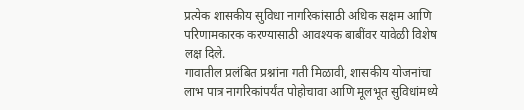प्रत्येक शासकीय सुविधा नागरिकांसाठी अधिक सक्षम आणि परिणामकारक करण्यासाठी आवश्यक बाबींवर यावेळी विशेष लक्ष दिले.
गावातील प्रलंबित प्रश्नांना गती मिळावी, शासकीय योजनांचा लाभ पात्र नागरिकांपर्यंत पोहोचावा आणि मूलभूत सुविधांमध्ये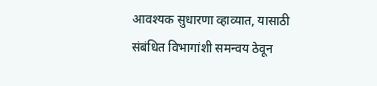आवश्यक सुधारणा व्हाव्यात, यासाठी संबंधित विभागांशी समन्वय ठेवून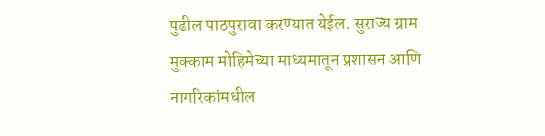पुढील पाठपुरावा करण्यात येईल. सुराज्य ग्राम मुक्काम मोहिमेच्या माध्यमातून प्रशासन आणि नागरिकांमधील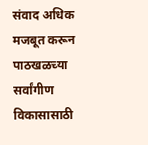संवाद अधिक मजबूत करून पाठखळच्या सर्वांगीण विकासासाठी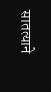सातत्याने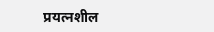प्रयत्नशील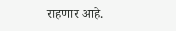राहणार आहे.